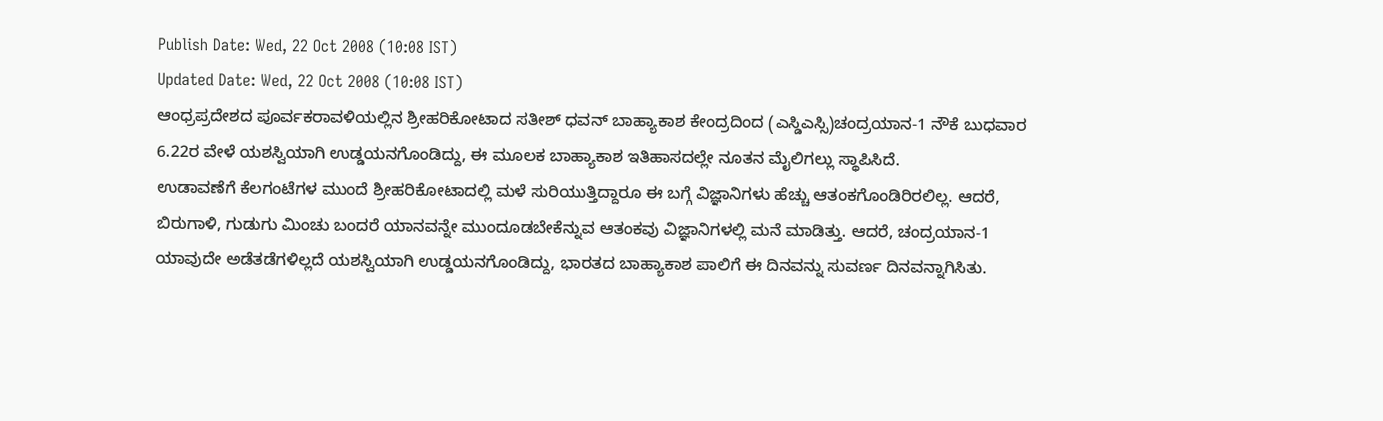Publish Date: Wed, 22 Oct 2008 (10:08 IST)
Updated Date: Wed, 22 Oct 2008 (10:08 IST)
ಆಂಧ್ರಪ್ರದೇಶದ ಪೂರ್ವಕರಾವಳಿಯಲ್ಲಿನ ಶ್ರೀಹರಿಕೋಟಾದ ಸತೀಶ್ ಧವನ್ ಬಾಹ್ಯಾಕಾಶ ಕೇಂದ್ರದಿಂದ (ಎಸ್ಡಿಎಸ್ಸಿ)ಚಂದ್ರಯಾನ-1 ನೌಕೆ ಬುಧವಾರ 6.22ರ ವೇಳೆ ಯಶಸ್ವಿಯಾಗಿ ಉಡ್ಡಯನಗೊಂಡಿದ್ದು, ಈ ಮೂಲಕ ಬಾಹ್ಯಾಕಾಶ ಇತಿಹಾಸದಲ್ಲೇ ನೂತನ ಮೈಲಿಗಲ್ಲು ಸ್ಥಾಪಿಸಿದೆ.
ಉಡಾವಣೆಗೆ ಕೆಲಗಂಟೆಗಳ ಮುಂದೆ ಶ್ರೀಹರಿಕೋಟಾದಲ್ಲಿ ಮಳೆ ಸುರಿಯುತ್ತಿದ್ದಾರೂ ಈ ಬಗ್ಗೆ ವಿಜ್ಞಾನಿಗಳು ಹೆಚ್ಚು ಆತಂಕಗೊಂಡಿರಿರಲಿಲ್ಲ. ಆದರೆ, ಬಿರುಗಾಳಿ, ಗುಡುಗು ಮಿಂಚು ಬಂದರೆ ಯಾನವನ್ನೇ ಮುಂದೂಡಬೇಕೆನ್ನುವ ಆತಂಕವು ವಿಜ್ಞಾನಿಗಳಲ್ಲಿ ಮನೆ ಮಾಡಿತ್ತು. ಆದರೆ, ಚಂದ್ರಯಾನ-1 ಯಾವುದೇ ಅಡೆತಡೆಗಳಿಲ್ಲದೆ ಯಶಸ್ವಿಯಾಗಿ ಉಡ್ಡಯನಗೊಂಡಿದ್ದು, ಭಾರತದ ಬಾಹ್ಯಾಕಾಶ ಪಾಲಿಗೆ ಈ ದಿನವನ್ನು ಸುವರ್ಣ ದಿನವನ್ನಾಗಿಸಿತು.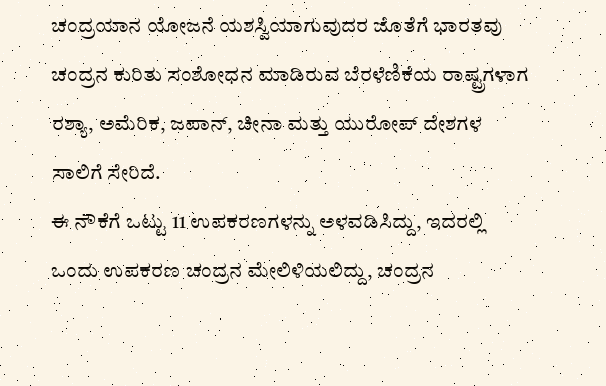ಚಂದ್ರಯಾನ ಯೋಜನೆ ಯಶಸ್ವಿಯಾಗುವುದರ ಜೊತೆಗೆ ಭಾರತವು ಚಂದ್ರನ ಕುರಿತು ಸಂಶೋಧನ ಮಾಡಿರುವ ಬೆರಳೆಣಿಕೆಯ ರಾಷ್ಟ್ರಗಳಾಗ ರಶ್ಯಾ, ಅಮೆರಿಕ, ಜಪಾನ್, ಚೀನಾ ಮತ್ತು ಯುರೋಪ್ ದೇಶಗಳ ಸಾಲಿಗೆ ಸೇರಿದೆ.
ಈ ನೌಕೆಗೆ ಒಟ್ಟು 11 ಉಪಕರಣಗಳನ್ನು ಅಳವಡಿಸಿದ್ದು, ಇದರಲ್ಲಿ ಒಂದು ಉಪಕರಣ ಚಂದ್ರನ ಮೇಲಿಳಿಯಲಿದ್ದು, ಚಂದ್ರನ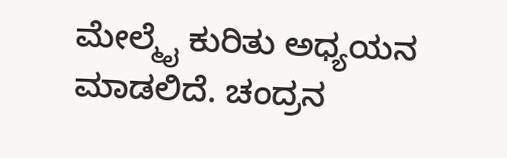ಮೇಲ್ಮೈ ಕುರಿತು ಅಧ್ಯಯನ ಮಾಡಲಿದೆ. ಚಂದ್ರನ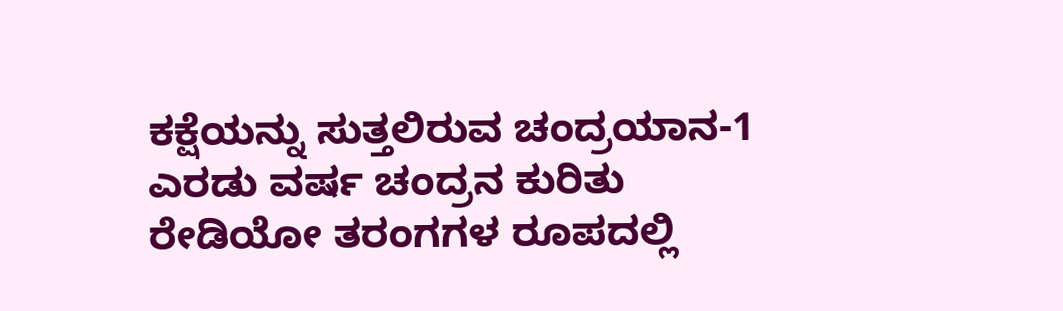ಕಕ್ಷೆಯನ್ನು ಸುತ್ತಲಿರುವ ಚಂದ್ರಯಾನ-1 ಎರಡು ವರ್ಷ ಚಂದ್ರನ ಕುರಿತು ರೇಡಿಯೋ ತರಂಗಗಳ ರೂಪದಲ್ಲಿ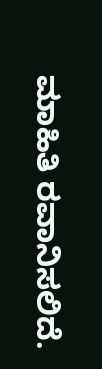ಮಾಹಿತಿ ರವಾನಿಸಲಿದೆ.